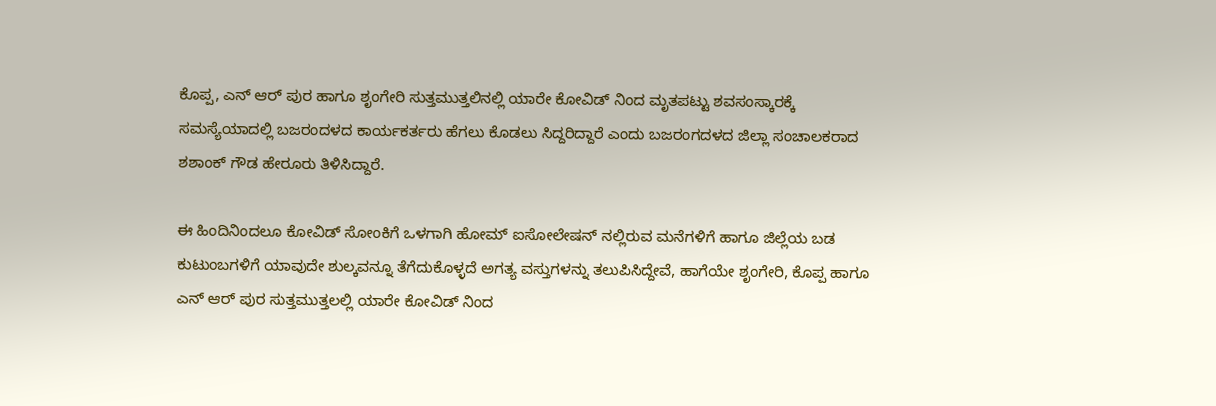ಕೊಪ್ಪ, ಎನ್ ಆರ್ ಪುರ ಹಾಗೂ ಶೃಂಗೇರಿ ಸುತ್ತಮುತ್ತಲಿನಲ್ಲಿ ಯಾರೇ ಕೋವಿಡ್ ನಿಂದ ಮೃತಪಟ್ಟು ಶವಸಂಸ್ಕಾರಕ್ಕೆ ಸಮಸ್ಯೆಯಾದಲ್ಲಿ ಬಜರಂದಳದ ಕಾರ್ಯಕರ್ತರು ಹೆಗಲು ಕೊಡಲು ಸಿದ್ದರಿದ್ದಾರೆ ಎಂದು ಬಜರಂಗದಳದ ಜಿಲ್ಲಾ ಸಂಚಾಲಕರಾದ ಶಶಾಂಕ್ ಗೌಡ ಹೇರೂರು ತಿಳಿಸಿದ್ದಾರೆ.

ಈ ಹಿಂದಿನಿಂದಲೂ ಕೋವಿಡ್ ಸೋಂಕಿಗೆ ಒಳಗಾಗಿ ಹೋಮ್ ಐಸೋಲೇಷನ್ ನಲ್ಲಿರುವ ಮನೆಗಳಿಗೆ ಹಾಗೂ ಜಿಲ್ಲೆಯ ಬಡ ಕುಟುಂಬಗಳಿಗೆ ಯಾವುದೇ ಶುಲ್ಕವನ್ನೂ ತೆಗೆದುಕೊಳ್ಳದೆ ಅಗತ್ಯ ವಸ್ತುಗಳನ್ನು ತಲುಪಿಸಿದ್ದೇವೆ, ಹಾಗೆಯೇ ಶೃಂಗೇರಿ, ಕೊಪ್ಪ ಹಾಗೂ ಎನ್ ಆರ್ ಪುರ ಸುತ್ತಮುತ್ತಲಲ್ಲಿ ಯಾರೇ ಕೋವಿಡ್ ನಿಂದ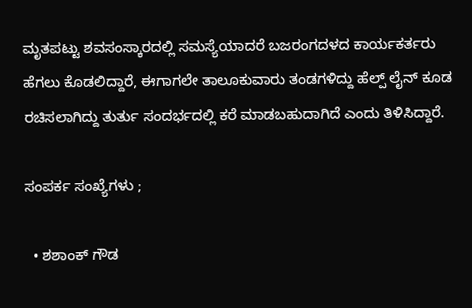ಮೃತಪಟ್ಟು ಶವಸಂಸ್ಕಾರದಲ್ಲಿ ಸಮಸ್ಯೆಯಾದರೆ ಬಜರಂಗದಳದ ಕಾರ್ಯಕರ್ತರು ಹೆಗಲು ಕೊಡಲಿದ್ದಾರೆ, ಈಗಾಗಲೇ ತಾಲೂಕುವಾರು ತಂಡಗಳಿದ್ದು ಹೆಲ್ಪ್ ಲೈನ್ ಕೂಡ ರಚಿಸಲಾಗಿದ್ದು ತುರ್ತು ಸಂದರ್ಭದಲ್ಲಿ ಕರೆ ಮಾಡಬಹುದಾಗಿದೆ ಎಂದು ತಿಳಿಸಿದ್ದಾರೆ.

ಸಂಪರ್ಕ ಸಂಖ್ಯೆಗಳು ;

  • ಶಶಾಂಕ್ ಗೌಡ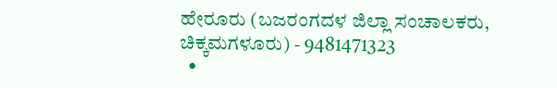ಹೇರೂರು (ಬಜರಂಗದಳ ಜಿಲ್ಲಾ ಸಂಚಾಲಕರು, ಚಿಕ್ಕಮಗಳೂರು) - 9481471323
  •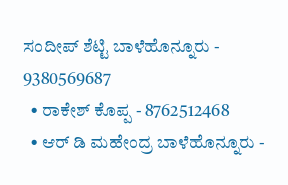ಸಂದೀಪ್ ಶೆಟ್ಟಿ ಬಾಳೆಹೊನ್ನೂರು - 9380569687
  • ರಾಕೇಶ್ ಕೊಪ್ಪ - 8762512468
  • ಆರ್ ಡಿ ಮಹೇಂದ್ರ ಬಾಳೆಹೊನ್ನೂರು -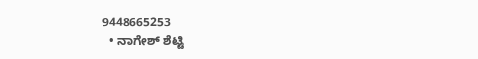9448665253
  • ನಾಗೇಶ್ ಶೆಟ್ಟಿ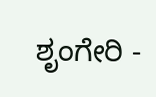ಶೃಂಗೇರಿ -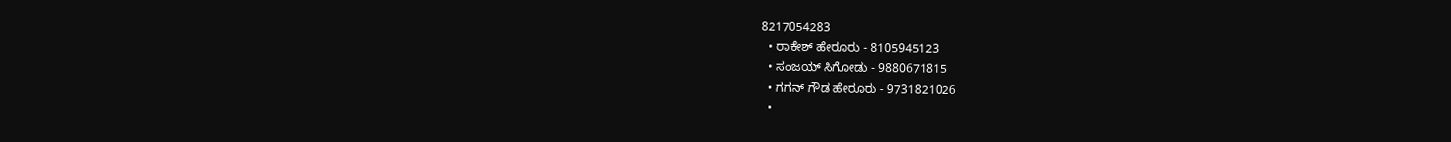8217054283
  • ರಾಕೇಶ್ ಹೇರೂರು - 8105945123
  • ಸಂಜಯ್ ಸಿಗೋಡು - 9880671815
  • ಗಗನ್ ಗೌಡ ಹೇರೂರು - 9731821026
  •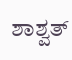ಶಾಶ್ವತ್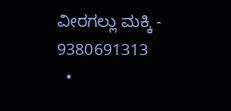ವೀರಗಲ್ಲು ಮಕ್ಕಿ - 9380691313
  •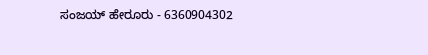ಸಂಜಯ್ ಹೇರೂರು - 6360904302